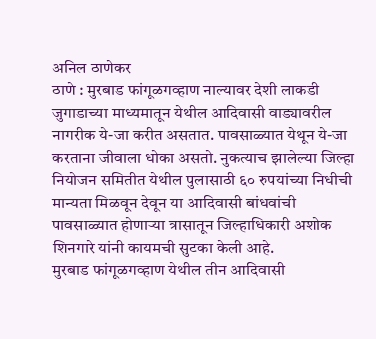अनिल ठाणेकर
ठाणे : मुरबाड फांगूळगव्हाण नाल्यावर देशी लाकडी जुगाडाच्या माध्यमातून येथील आदिवासी वाड्यावरील नागरीक ये-जा करीत असतात. पावसाळ्यात येथून ये-जा करताना जीवाला धोका असतो. नुकत्याच झालेल्या जिल्हा नियोजन समितीत येथील पुलासाठी ६० रुपयांच्या निधीची मान्यता मिळवून देवून या आदिवासी बांधवांची पावसाळ्यात होणाऱ्या त्रासातून जिल्हाधिकारी अशोक शिनगारे यांनी कायमची सुटका केली आहे.
मुरबाड फांगूळगव्हाण येथील तीन आदिवासी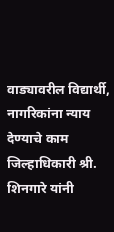वाड्यावरील विद्यार्थी, नागरिकांना न्याय देण्याचे काम जिल्हाधिकारी श्री. शिनगारे यांनी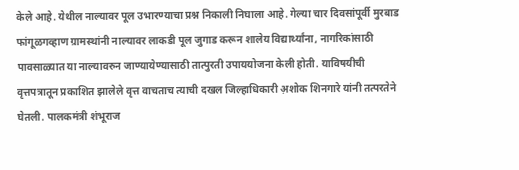केले आहे. येथील नाल्यावर पूल उभारण्याचा प्रश्न निकाली निघाला आहे. गेल्या चार दिवसांपूर्वी मुरबाड फांगूळगव्हाण ग्रामस्थांनी नाल्यावर लाकडी पूल जुगाड करून शालेय विद्यार्थ्यांना, नागरिकांसाठी पावसाळ्यात या नाल्यावरुन जाण्यायेण्यासाठी तात्पुरती उपाययोजना केली होती. याविषयीची वृत्तपत्रातून प्रकाशित झालेले वृत्त वाचताच त्याची दखल जिल्हाधिकारी अ़शोक शिनगारे यांनी तत्परतेने घेतली. पालकमंत्री शंभूराज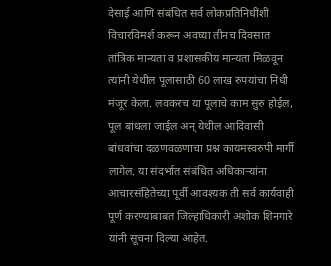देसाई आणि संबंधित सर्व लोकप्रतिनिधींशी विचारविमर्श करून अवघ्या तीनच दिवसात तांत्रिक मान्यता व प्रशासकीय मान्यता मिळवून त्यांनी येथील पूलासाठी 60 लाख रुपयांचा निधी मंजूर केला. लवकरच या पूलाचे काम सुरु होईल, पूल बांधला जाईल अन् येथील आदिवासी बांधवांचा दळणवळणाचा प्रश्न कायमस्वरुपी मार्गी लागेल. या संदर्भात संबंधित अधिकाऱ्यांना आचारसंहितेच्या पूर्वी आवश्यक ती सर्व कार्यवाही पूर्ण करण्याबाबत जिल्हाधिकारी अशोक शिनगारे यांनी सूचना दिल्या आहेत.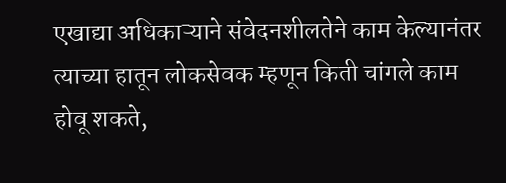एखाद्या अधिकाऱ्याने संवेदनशीलतेने काम केल्यानंतर त्याच्या हातून लोकसेवक म्हणून किती चांगले काम होवू शकते,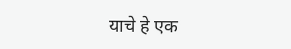याचे हे एक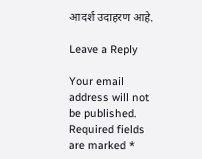आदर्श उदाहरण आहे.

Leave a Reply

Your email address will not be published. Required fields are marked *